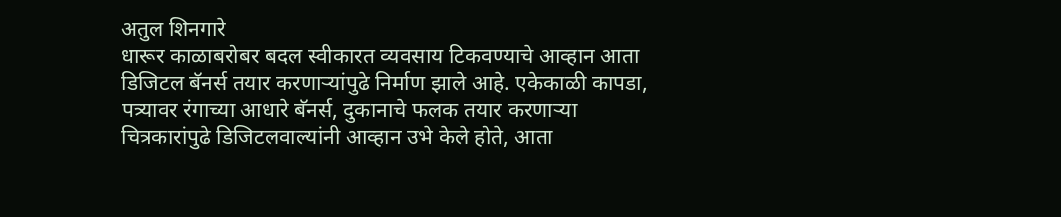अतुल शिनगारे
धारूर काळाबरोबर बदल स्वीकारत व्यवसाय टिकवण्याचे आव्हान आता डिजिटल बॅनर्स तयार करणाऱ्यांपुढे निर्माण झाले आहे. एकेकाळी कापडा, पत्र्यावर रंगाच्या आधारे बॅनर्स, दुकानाचे फलक तयार करणाऱ्या चित्रकारांपुढे डिजिटलवाल्यांनी आव्हान उभे केले होते, आता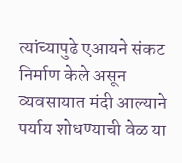त्यांच्यापुढे एआयने संकट निर्माण केले असून व्यवसायात मंदी आल्याने पर्याय शोधण्याची वेळ या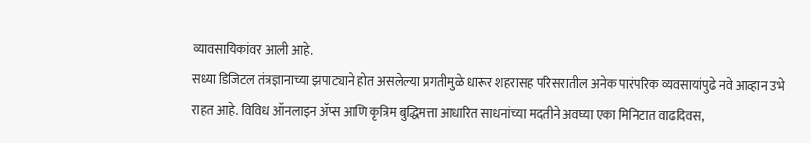व्यावसायिकांवर आली आहे.
सध्या डिजिटल तंत्रज्ञानाच्या झपाट्याने होत असलेल्या प्रगतीमुळे धारूर शहरासह परिसरातील अनेक पारंपरिक व्यवसायांपुढे नवे आव्हान उभे राहत आहे. विविध ऑनलाइन ॲप्स आणि कृत्रिम बुद्धिमत्ता आधारित साधनांच्या मदतीने अवघ्या एका मिनिटात वाढदिवस,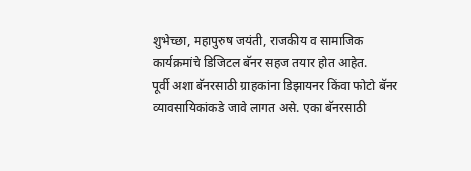शुभेच्छा, महापुरुष जयंती, राजकीय व सामाजिक कार्यक्रमांचे डिजिटल बॅनर सहज तयार होत आहेत.
पूर्वी अशा बॅनरसाठी ग्राहकांना डिझायनर किंवा फोटो बॅनर व्यावसायिकांकडे जावे लागत असे. एका बॅनरसाठी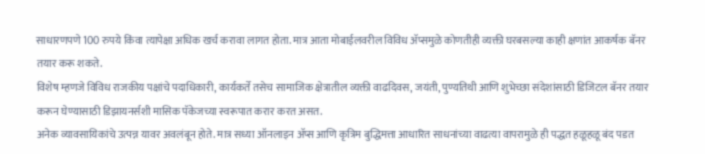साधारणपणे 100 रुपये किंवा त्यापेक्षा अधिक खर्च करावा लागत होता. मात्र आता मोबाईलवरील विविध ॲप्समुळे कोणतीही व्यक्ती घरबसल्या काही क्षणांत आकर्षक बॅनर तयार करू शकते.
विशेष म्हणजे विविध राजकीय पक्षांचे पदाधिकारी, कार्यकर्ते तसेच सामाजिक क्षेत्रातील व्यक्ती वाढदिवस, जयंती, पुण्यतिथी आणि शुभेच्छा संदेशांसाठी डिजिटल बॅनर तयार करून घेण्यासाठी डिझायनर्सशी मासिक पॅकेजच्या स्वरूपात करार करत असत.
अनेक व्यावसायिकांचे उत्पन्न यावर अवलंबून होते. मात्र सध्या ऑनलाइन ॲप्स आणि कृत्रिम बुद्धिमत्ता आधारित साधनांच्या वाढत्या वापरामुळे ही पद्धत हळूहळू बंद पडत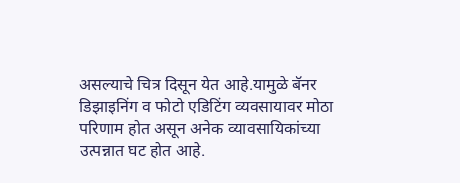असल्याचे चित्र दिसून येत आहे.यामुळे बॅनर डिझाइनिंग व फोटो एडिटिंग व्यवसायावर मोठा परिणाम होत असून अनेक व्यावसायिकांच्या उत्पन्नात घट होत आहे.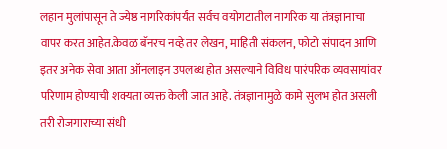लहान मुलांपासून ते ज्येष्ठ नागरिकांपर्यंत सर्वच वयोगटातील नागरिक या तंत्रज्ञानाचा वापर करत आहेत.केवळ बॅनरच नव्हे तर लेखन, माहिती संकलन, फोटो संपादन आणि इतर अनेक सेवा आता ऑनलाइन उपलब्ध होत असल्याने विविध पारंपरिक व्यवसायांवर परिणाम होण्याची शक्यता व्यक्त केली जात आहे. तंत्रज्ञानामुळे कामे सुलभ होत असली तरी रोजगाराच्या संधी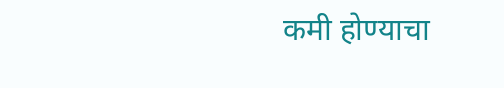कमी होण्याचा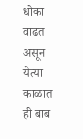धोका वाढत असून येत्या काळात ही बाब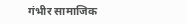गंभीर सामाजिक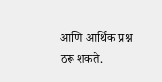आणि आर्थिक प्रश्न ठरू शकते.